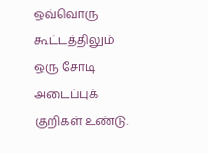ஒவ்வொரு கூட்டத்திலும் ஒரு சோடி அடைப்புக் குறிகள் உண்டு.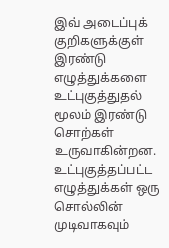இவ் அடைப்புக் குறிகளுக்குள் இரண்டு எழுத்துக்களை உட்புகுத்துதல் மூலம் இரண்டு சொற்கள் உருவாகின்றன. உட்புகுத்தப்பட்ட எழுத்துக்கள் ஒரு சொல்லின் முடிவாகவும்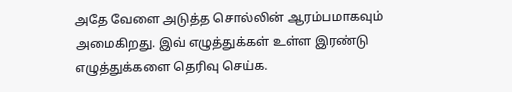அதே வேளை அடுத்த சொல்லின் ஆரம்பமாகவும் அமைகிறது. இவ் எழுத்துக்கள் உள்ள இரண்டு எழுத்துக்களை தெரிவு செய்க.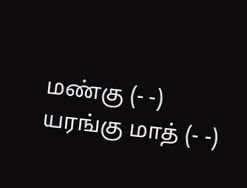மண்கு (- -) யரங்கு மாத் (- -)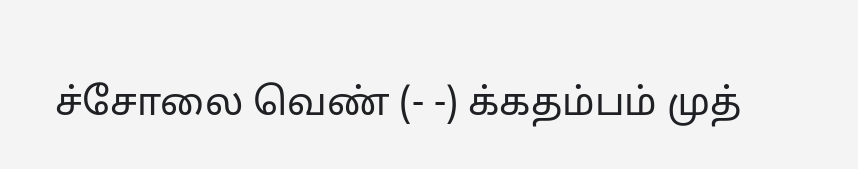ச்சோலை வெண் (- -) க்கதம்பம் முத்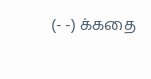(- -) க்கதை